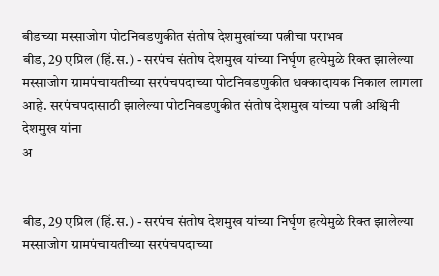बीडच्या मस्साजोग पोटनिवडणुकीत संतोष देशमुखांच्या पत्नीचा पराभव
बीड, 29 एप्रिल (हिं.स.) - सरपंच संतोष देशमुख यांच्या निर्घृण हत्येमुळे रिक्त झालेल्या मस्साजोग ग्रामपंचायतीच्या सरपंचपदाच्या पोटनिवडणुकीत धक्कादायक निकाल लागला आहे. सरपंचपदासाठी झालेल्या पोटनिवडणुकीत संतोष देशमुख यांच्या पत्नी अश्विनी देशमुख यांना
अ


बीड, 29 एप्रिल (हिं.स.) - सरपंच संतोष देशमुख यांच्या निर्घृण हत्येमुळे रिक्त झालेल्या मस्साजोग ग्रामपंचायतीच्या सरपंचपदाच्या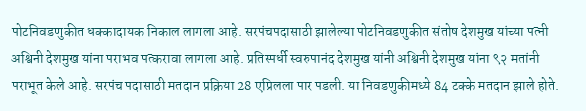पोटनिवडणुकीत धक्कादायक निकाल लागला आहे. सरपंचपदासाठी झालेल्या पोटनिवडणुकीत संतोष देशमुख यांच्या पत्नी अश्विनी देशमुख यांना पराभव पत्करावा लागला आहे. प्रतिस्पर्धी स्वरुपानंद देशमुख यांनी अश्विनी देशमुख यांना ९२ मतांनी पराभूत केले आहे. सरपंच पदासाठी मतदान प्रक्रिया 28 एप्रिलला पार पडली. या निवडणुकीमध्ये 84 टक्के मतदान झाले होते.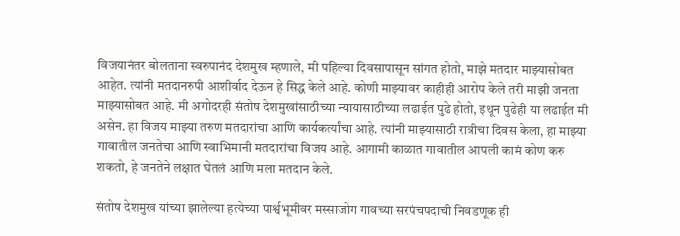विजयानंतर बोलताना स्वरुपानंद देशमुख म्हणाले, मी पहिल्या दिवसापासून सांगत होतो, माझे मतदार माझ्यासोबत आहेत. त्यांनी मतदानरुपी आशीर्वाद देऊन हे सिद्ध केले आहे. कोणी माझ्यावर काहीही आरोप केले तरी माझी जनता माझ्यासोबत आहे. मी अगोदरही संतोष देशमुखांसाठीच्या न्यायासाठीच्या लढाईत पुढे होतो, इथून पुढेही या लढाईत मी असेन. हा विजय माझ्या तरुण मतदारांचा आणि कार्यकर्त्यांचा आहे. त्यांनी माझ्यासाठी रात्रीचा दिवस केला, हा माझ्या गावातील जनतेचा आणि स्वाभिमानी मतदारांचा विजय आहे. आगामी काळात गावातील आपली कामं कोण करु शकतो, हे जनतेने लक्षात घेतलं आणि मला मतदान केले.

संतोष देशमुख यांच्या झालेल्या हत्येच्या पार्श्वभूमीवर मस्साजोग गावच्या सरपंचपदाची निवडणूक ही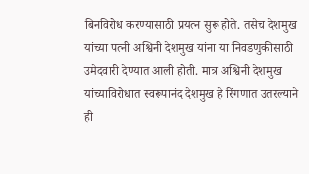बिनविरोध करण्यासाठी प्रयत्न सुरू होते. तसेच देशमुख यांच्या पत्नी अश्विनी देशमुख यांना या निवडणुकीसाठी उमेदवारी देण्यात आली होती. मात्र अश्विनी देशमुख यांच्याविरोधात स्वरूपानंद देशमुख हे रिंगणात उतरल्याने ही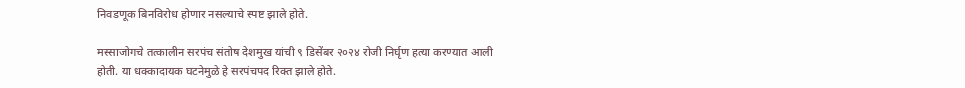निवडणूक बिनविरोध होणार नसल्याचे स्पष्ट झाले होते.

मस्साजोगचे तत्कालीन सरपंच संतोष देशमुख यांची ९ डिसेंबर २०२४ रोजी निर्घृण हत्या करण्यात आली होती. या धक्कादायक घटनेमुळे हे सरपंचपद रिक्त झाले होते.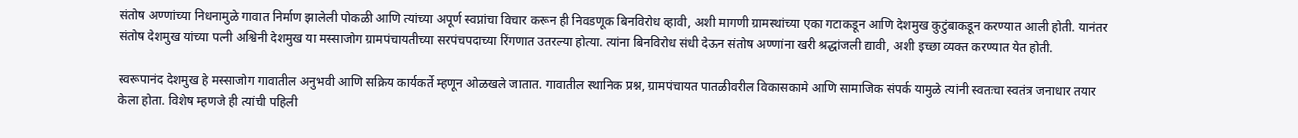संतोष अण्णांच्या निधनामुळे गावात निर्माण झालेली पोकळी आणि त्यांच्या अपूर्ण स्वप्नांचा विचार करून ही निवडणूक बिनविरोध व्हावी, अशी मागणी ग्रामस्थांच्या एका गटाकडून आणि देशमुख कुटुंबाकडून करण्यात आली होती. यानंतर संतोष देशमुख यांच्या पत्नी अश्विनी देशमुख या मस्साजोग ग्रामपंचायतीच्या सरपंचपदाच्या रिंगणात उतरल्या होत्या. त्यांना बिनविरोध संधी देऊन संतोष अण्णांना खरी श्रद्धांजली द्यावी, अशी इच्छा व्यक्त करण्यात येत होती.

स्वरूपानंद देशमुख हे मस्साजोग गावातील अनुभवी आणि सक्रिय कार्यकर्ते म्हणून ओळखले जातात. गावातील स्थानिक प्रश्न, ग्रामपंचायत पातळीवरील विकासकामे आणि सामाजिक संपर्क यामुळे त्यांनी स्वतःचा स्वतंत्र जनाधार तयार केला होता. विशेष म्हणजे ही त्यांची पहिली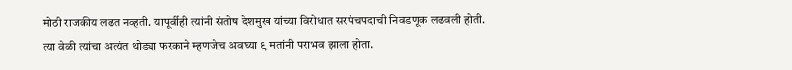मोठी राजकीय लढत नव्हती. यापूर्वीही त्यांनी संतोष देशमुख यांच्या विरोधात सरपंचपदाची निवडणूक लढवली होती. त्या वेळी त्यांचा अत्यंत थोड्या फरकाने म्हणजेच अवघ्या ९ मतांनी पराभव झाला होता.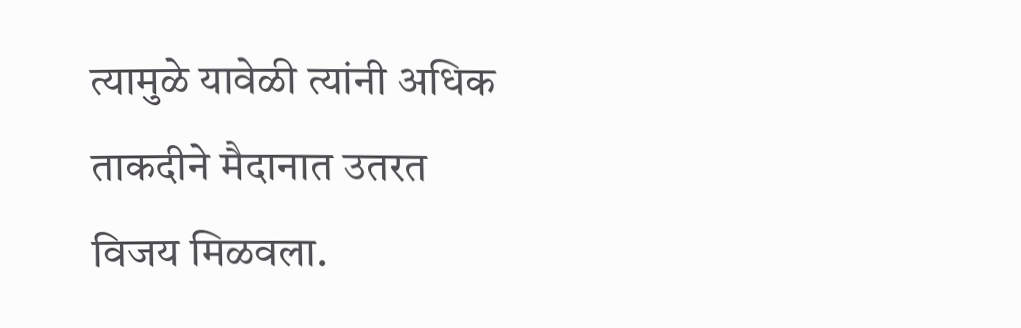त्यामुळे यावेळी त्यांनी अधिक ताकदीने मैदानात उतरत विजय मिळवला.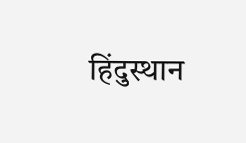हिंदुस्थान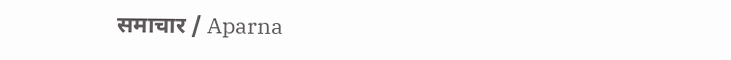समाचार / Aparna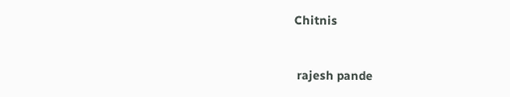Chitnis


 rajesh pande